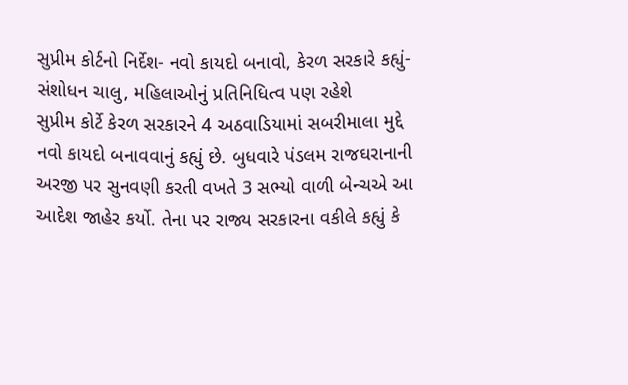સુપ્રીમ કોર્ટનો નિર્દેશ- નવો કાયદો બનાવો, કેરળ સરકારે કહ્યું- સંશોધન ચાલુ, મહિલાઓનું પ્રતિનિધિત્વ પણ રહેશે
સુપ્રીમ કોર્ટે કેરળ સરકારને 4 અઠવાડિયામાં સબરીમાલા મુદ્દે નવો કાયદો બનાવવાનું કહ્યું છે. બુધવારે પંડલમ રાજઘરાનાની અરજી પર સુનવણી કરતી વખતે 3 સભ્યો વાળી બેન્ચએ આ આદેશ જાહેર કર્યો. તેના પર રાજ્ય સરકારના વકીલે કહ્યું કે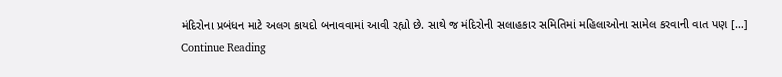મંદિરોના પ્રબંધન માટે અલગ કાયદો બનાવવામાં આવી રહ્યો છે. સાથે જ મંદિરોની સલાહકાર સમિતિમાં મહિલાઓના સામેલ કરવાની વાત પણ […]
Continue Reading